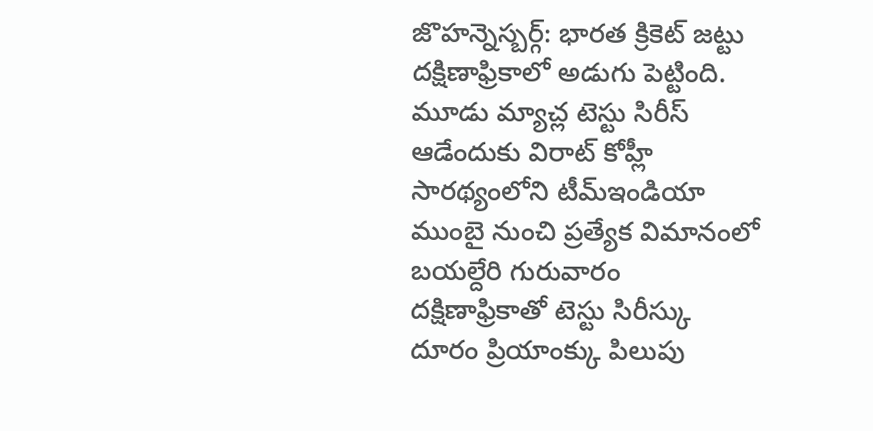జొహన్నెస్బర్గ్: భారత క్రికెట్ జట్టు దక్షిణాఫ్రికాలో అడుగు పెట్టింది. మూడు మ్యాచ్ల టెస్టు సిరీస్ ఆడేందుకు విరాట్ కోహ్లీ సారథ్యంలోని టీమ్ఇండియా ముంబై నుంచి ప్రత్యేక విమానంలో బయల్దేరి గురువారం
దక్షిణాఫ్రికాతో టెస్టు సిరీస్కు దూరం ప్రియాంక్కు పిలుపు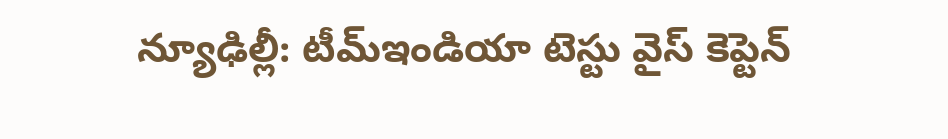న్యూఢిల్లీ: టీమ్ఇండియా టెస్టు వైస్ కెప్టెన్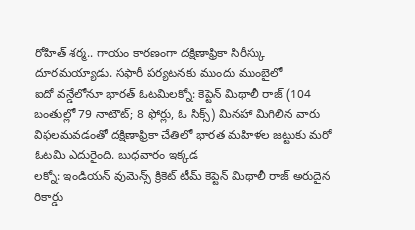రోహిత్ శర్మ.. గాయం కారణంగా దక్షిణాఫ్రికా సిరీస్కు దూరమయ్యాడు. సఫారీ పర్యటనకు ముందు ముంబైలో
ఐదో వన్డేలోనూ భారత్ ఓటమిలక్నో: కెప్టెన్ మిథాలీ రాజ్ (104 బంతుల్లో 79 నాటౌట్; 8 ఫోర్లు, ఓ సిక్స్) మినహా మిగిలిన వారు విఫలమవడంతో దక్షిణాఫ్రికా చేతిలో భారత మహిళల జట్టుకు మరో ఓటమి ఎదురైంది. బుధవారం ఇక్కడ
లక్నో: ఇండియన్ వుమెన్స్ క్రికెట్ టీమ్ కెప్టెన్ మిథాలీ రాజ్ అరుదైన రికార్డు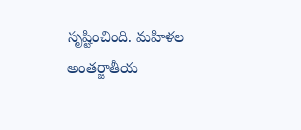సృష్టించింది. మహిళల అంతర్జాతీయ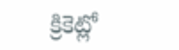క్రికెట్లో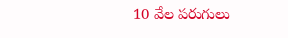10 వేల పరుగులు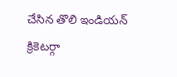చేసిన తొలి ఇండియన్ క్రికెటర్గా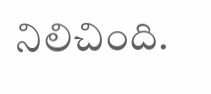నిలిచింది.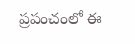ప్రపంచంలో ఈ